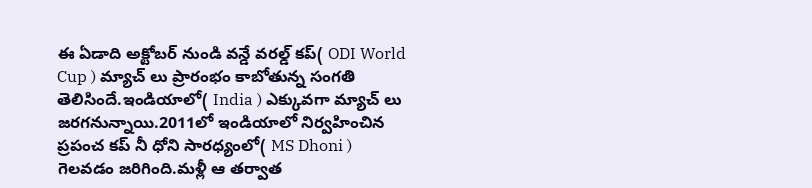ఈ ఏడాది అక్టోబర్ నుండి వన్డే వరల్డ్ కప్( ODI World Cup ) మ్యాచ్ లు ప్రారంభం కాబోతున్న సంగతి తెలిసిందే.ఇండియాలో( India ) ఎక్కువగా మ్యాచ్ లు జరగనున్నాయి.2011లో ఇండియాలో నిర్వహించిన ప్రపంచ కప్ నీ ధోని సారధ్యంలో( MS Dhoni ) గెలవడం జరిగింది.మళ్లీ ఆ తర్వాత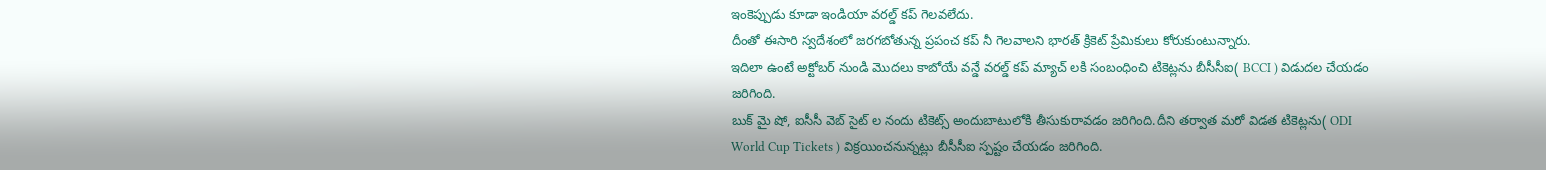ఇంకెప్పుడు కూడా ఇండియా వరల్డ్ కప్ గెలవలేదు.
దీంతో ఈసారి స్వదేశంలో జరగబోతున్న ప్రపంచ కప్ నీ గెలవాలని భారత్ క్రికెట్ ప్రేమికులు కోరుకుంటున్నారు.
ఇదిలా ఉంటే అక్టోబర్ నుండి మొదలు కాబోయే వన్డే వరల్డ్ కప్ మ్యాచ్ లకి సంబంధించి టికెట్లను బీసీసీఐ( BCCI ) విడుదల చేయడం జరిగింది.
బుక్ మై షో, ఐసీసీ వెబ్ సైట్ ల నందు టికెట్స్ అందుబాటులోకి తీసుకురావడం జరిగింది.దీని తర్వాత మరో విడత టికెట్లను( ODI World Cup Tickets ) విక్రయించనున్నట్లు బీసీసీఐ స్పష్టం చేయడం జరిగింది.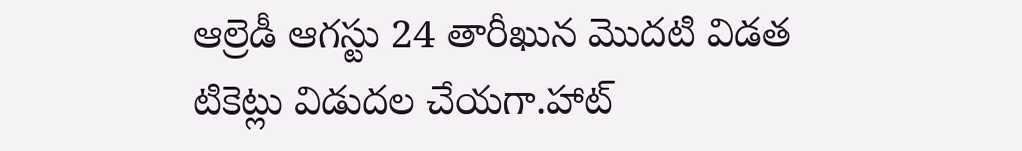ఆల్రెడీ ఆగస్టు 24 తారీఖున మొదటి విడత టికెట్లు విడుదల చేయగా.హాట్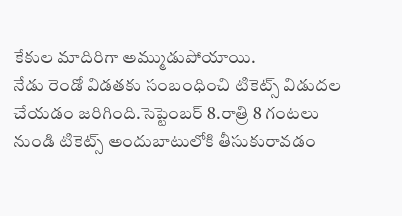కేకుల మాదిరిగా అమ్ముడుపోయాయి.
నేడు రెండో విడతకు సంబంధించి టికెట్స్ విడుదల చేయడం జరిగింది.సెప్టెంబర్ 8.రాత్రి 8 గంటలు నుండి టికెట్స్ అందుబాటులోకి తీసుకురావడం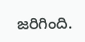జరిగింది.